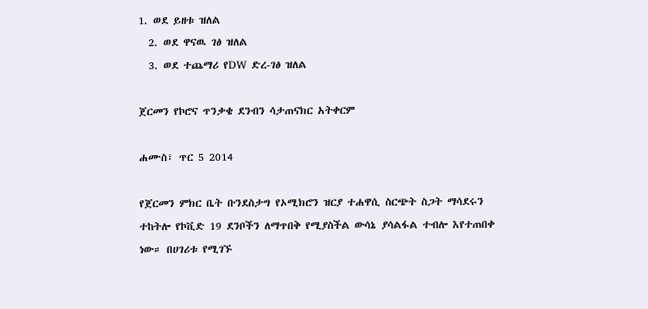1. ወደ ይዘቱ ዝለል
  2. ወደ ዋናዉ ገፅ ዝለል
  3. ወደ ተጨማሪ የDW ድረ-ገፅ ዝለል

ጀርመን የኮሮና ጥንቃቄ ደንብን ሳታጠናክር አትቀርም

ሐሙስ፣ ጥር 5 2014

የጀርመን ምክር ቤት ቡንደስታግ የኦሚክሮን ዝርያ ተሐዋሲ ስርጭት ስጋት ማሳደሩን ተከትሎ የኮቪድ 19 ደንቦችን ለማጥበቅ የሚያስችል ውሳኔ ያሳልፋል ተብሎ እየተጠበቀ ነው። በሀገሪቱ የሚገኙ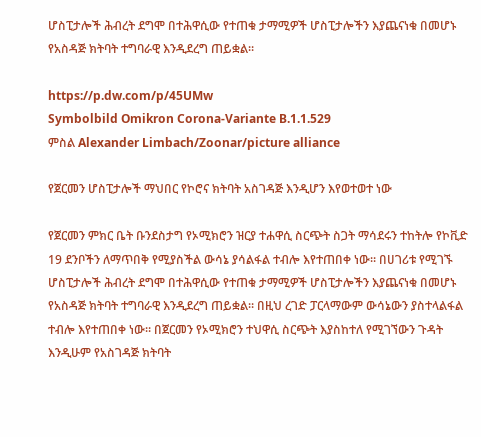ሆስፒታሎች ሕብረት ደግሞ በተሕዋሲው የተጠቁ ታማሚዎች ሆስፒታሎችን እያጨናነቁ በመሆኑ የአስዳጅ ክትባት ተግባራዊ እንዲደረግ ጠይቋል።

https://p.dw.com/p/45UMw
Symbolbild Omikron Corona-Variante B.1.1.529
ምስል Alexander Limbach/Zoonar/picture alliance

የጀርመን ሆስፒታሎች ማህበር የኮሮና ክትባት አስገዳጅ እንዲሆን እየወተወተ ነው

የጀርመን ምክር ቤት ቡንደስታግ የኦሚክሮን ዝርያ ተሐዋሲ ስርጭት ስጋት ማሳደሩን ተከትሎ የኮቪድ 19 ደንቦችን ለማጥበቅ የሚያስችል ውሳኔ ያሳልፋል ተብሎ እየተጠበቀ ነው። በሀገሪቱ የሚገኙ ሆስፒታሎች ሕብረት ደግሞ በተሕዋሲው የተጠቁ ታማሚዎች ሆስፒታሎችን እያጨናነቁ በመሆኑ የአስዳጅ ክትባት ተግባራዊ እንዲደረግ ጠይቋል። በዚህ ረገድ ፓርላማውም ውሳኔውን ያስተላልፋል ተብሎ እየተጠበቀ ነው። በጀርመን የኦሚክሮን ተህዋሲ ስርጭት እያስከተለ የሚገኘውን ጉዳት እንዲሁም የአስገዳጅ ክትባት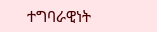ተግባራዊነት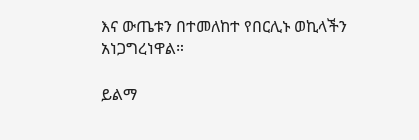እና ውጤቱን በተመለከተ የበርሊኑ ወኪላችን አነጋግረነዋል።

ይልማ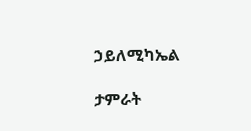ኃይለሚካኤል

ታምራት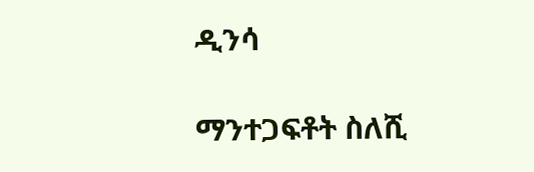ዲንሳ

ማንተጋፍቶት ስለሺ